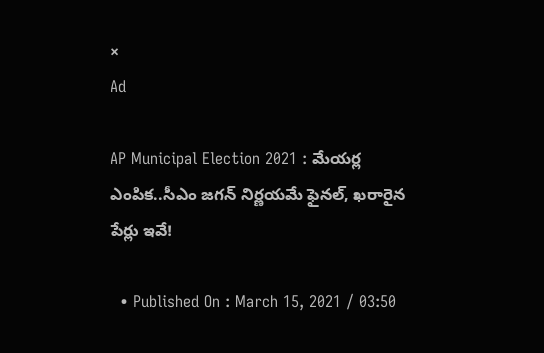×
Ad

AP Municipal Election 2021 : మేయర్ల ఎంపిక..సీఎం జగన్ నిర్ణయమే ఫైనల్, ఖరారైన పేర్లు ఇవే!

  • Published On : March 15, 2021 / 03:50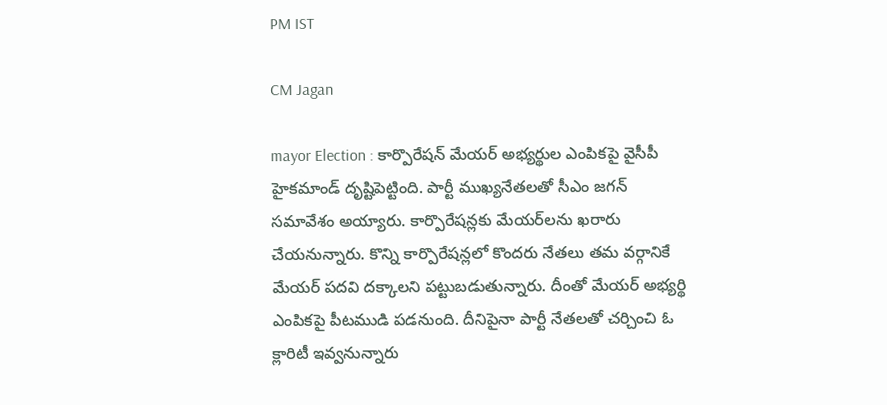PM IST

CM Jagan

mayor Election : కార్పొరేషన్‌ మేయర్‌ అభ్యర్థుల ఎంపికపై వైసీపీ హైకమాండ్‌ దృష్టిపెట్టింది. పార్టీ ముఖ్యనేతలతో సీఎం జగన్ సమావేశం అయ్యారు. కార్పొరేషన్లకు మేయర్‌లను ఖరారు చేయనున్నారు. కొన్ని కార్పొరేషన్లలో కొందరు నేతలు తమ వర్గానికే మేయర్‌ పదవి దక్కాలని పట్టుబడుతున్నారు. దీంతో మేయర్ అభ్యర్థి ఎంపికపై పీటముడి పడనుంది. దీనిపైనా పార్టీ నేతలతో చర్చించి ఓ క్లారిటీ ఇవ్వనున్నారు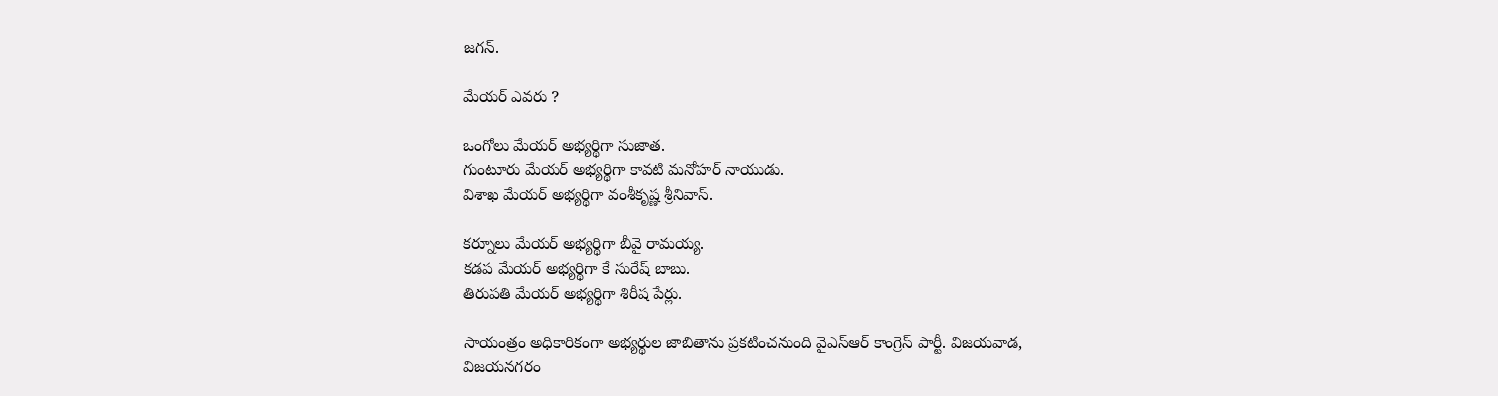జగన్.

మేయర్ ఎవరు ?

ఒంగోలు మేయర్‌ అభ్యర్థిగా సుజాత.
గుంటూరు మేయర్‌ అభ్యర్థిగా కావటి మనోహర్‌ నాయుడు.
విశాఖ మేయర్‌ అభ్యర్థిగా వంశీకృష్ణ శ్రీనివాస్‌.

కర్నూలు మేయర్‌ అభ్యర్థిగా బీవై రామయ్య.
కడప మేయర్‌ అభ్యర్థిగా కే సురేష్‌ బాబు.
తిరుపతి మేయర్‌ అభ్యర్థిగా శిరీష పేర్లు.

సాయంత్రం అధికారికంగా అభ్యర్థుల జాబితాను ప్రకటించనుంది వైఎస్ఆర్ కాంగ్రెస్‌ పార్టీ. విజయవాడ, విజయనగరం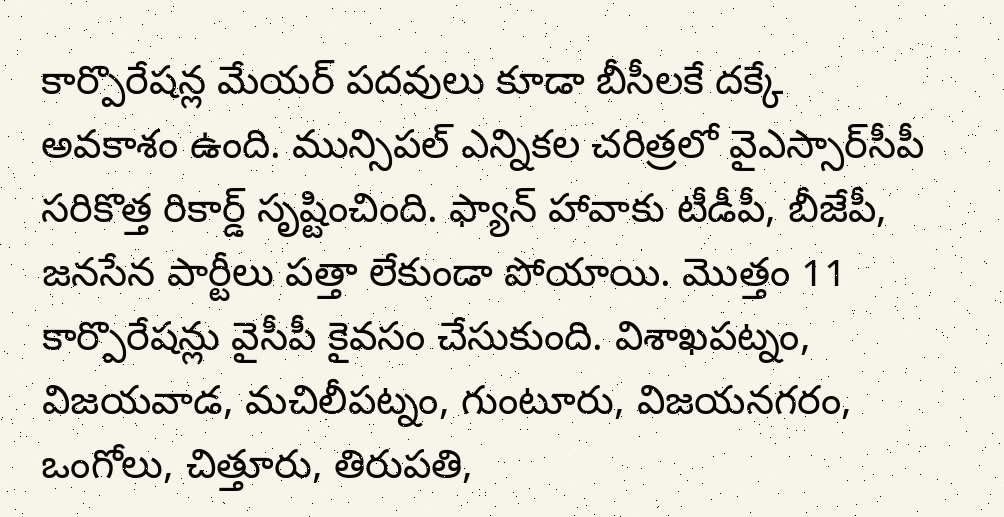కార్పొరేషన్ల మేయర్‌ పదవులు కూడా బీసీలకే దక్కే అవకాశం ఉంది. మున్సిపల్‌ ఎన్నికల చరిత్రలో వైఎస్సార్‌సీపీ సరికొత్త రికార్డ్‌ సృష్టించింది. ఫ్యాన్‌ హావాకు టీడీపీ, బీజేపీ, జనసేన పార్టీలు పత్తా లేకుండా పోయాయి. మొత్తం 11 కార్పొరేషన్లు వైసీపీ కైవసం చేసుకుంది. విశాఖపట్నం, విజయవాడ, మచిలీపట్నం, గుంటూరు, విజయనగరం, ఒంగోలు, చిత్తూరు, తిరుపతి,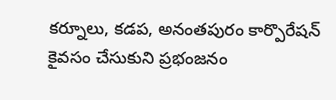కర్నూలు, కడప, అనంతపురం కార్పొరేషన్ కైవసం చేసుకుని ప్రభంజనం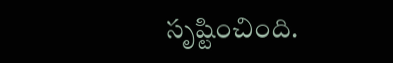సృష్టించింది.